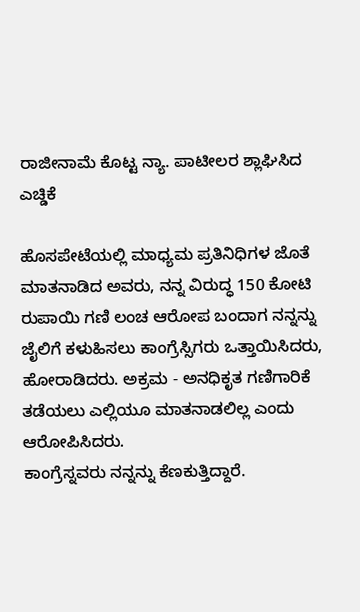ರಾಜೀನಾಮೆ ಕೊಟ್ಟ ನ್ಯಾ. ಪಾಟೀಲರ ಶ್ಲಾಘಿಸಿದ ಎಚ್ಡಿಕೆ

ಹೊಸಪೇಟೆಯಲ್ಲಿ ಮಾಧ್ಯಮ ಪ್ರತಿನಿಧಿಗಳ ಜೊತೆ ಮಾತನಾಡಿದ ಅವರು, ನನ್ನ ವಿರುದ್ಧ 150 ಕೋಟಿ ರುಪಾಯಿ ಗಣಿ ಲಂಚ ಆರೋಪ ಬಂದಾಗ ನನ್ನನ್ನು ಜೈಲಿಗೆ ಕಳುಹಿಸಲು ಕಾಂಗ್ರೆಸ್ಸಿಗರು ಒತ್ತಾಯಿಸಿದರು, ಹೋರಾಡಿದರು. ಅಕ್ರಮ - ಅನಧಿಕೃತ ಗಣಿಗಾರಿಕೆ ತಡೆಯಲು ಎಲ್ಲಿಯೂ ಮಾತನಾಡಲಿಲ್ಲ ಎಂದು ಆರೋಪಿಸಿದರು.
ಕಾಂಗ್ರೆಸ್ನವರು ನನ್ನನ್ನು ಕೆಣಕುತ್ತಿದ್ದಾರೆ.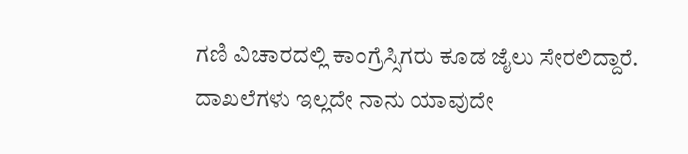ಗಣಿ ವಿಚಾರದಲ್ಲಿ ಕಾಂಗ್ರೆಸ್ಸಿಗರು ಕೂಡ ಜೈಲು ಸೇರಲಿದ್ದಾರೆ. ದಾಖಲೆಗಳು ಇಲ್ಲದೇ ನಾನು ಯಾವುದೇ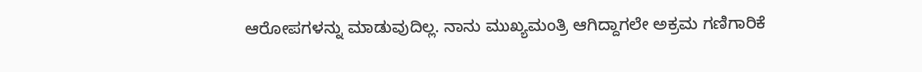ಆರೋಪಗಳನ್ನು ಮಾಡುವುದಿಲ್ಲ. ನಾನು ಮುಖ್ಯಮಂತ್ರಿ ಆಗಿದ್ದಾಗಲೇ ಅಕ್ರಮ ಗಣಿಗಾರಿಕೆ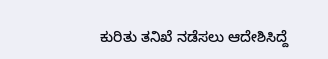ಕುರಿತು ತನಿಖೆ ನಡೆಸಲು ಆದೇಶಿಸಿದ್ದೆ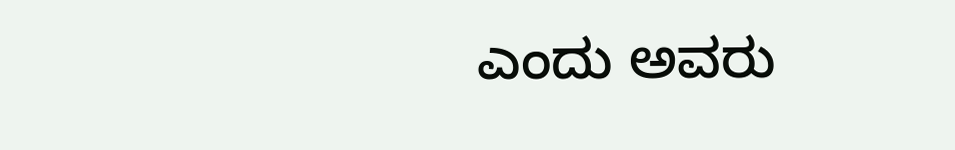ಎಂದು ಅವರು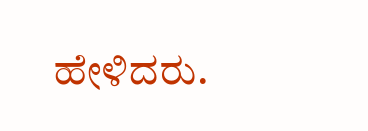ಹೇಳಿದರು.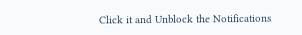Click it and Unblock the Notifications